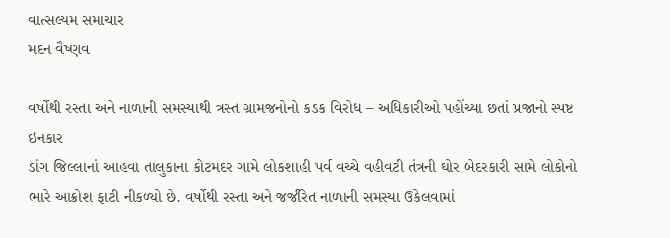વાત્સલ્યમ સમાચાર
મદન વૈષ્ણવ

વર્ષોથી રસ્તા અને નાળાની સમસ્યાથી ત્રસ્ત ગ્રામજનોનો કડક વિરોધ – અધિકારીઓ પહોંચ્યા છતાં પ્રજાનો સ્પષ્ટ ઇનકાર
ડાંગ જિલ્લાનાં આહવા તાલુકાના કોટમદર ગામે લોકશાહી પર્વ વચ્ચે વહીવટી તંત્રની ઘોર બેદરકારી સામે લોકોનો ભારે આક્રોશ ફાટી નીકળ્યો છે. વર્ષોથી રસ્તા અને જર્જરિત નાળાની સમસ્યા ઉકેલવામાં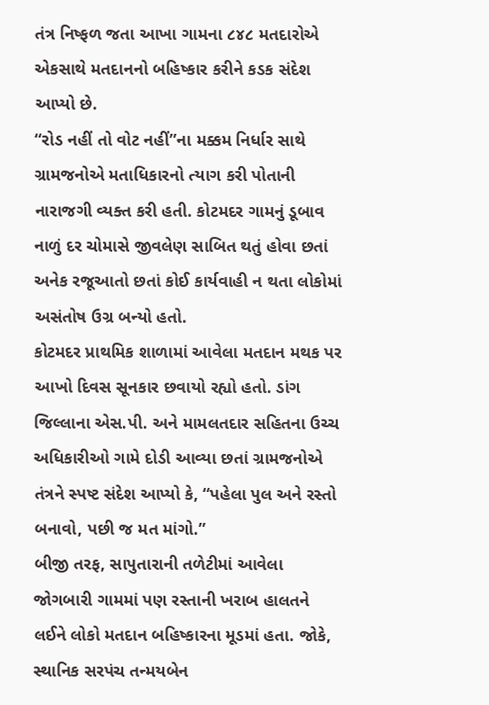તંત્ર નિષ્ફળ જતા આખા ગામના ૮૪૮ મતદારોએ એકસાથે મતદાનનો બહિષ્કાર કરીને કડક સંદેશ આપ્યો છે.
“રોડ નહીં તો વોટ નહીં”ના મક્કમ નિર્ધાર સાથે ગ્રામજનોએ મતાધિકારનો ત્યાગ કરી પોતાની નારાજગી વ્યક્ત કરી હતી. કોટમદર ગામનું ડૂબાવ નાળું દર ચોમાસે જીવલેણ સાબિત થતું હોવા છતાં અનેક રજૂઆતો છતાં કોઈ કાર્યવાહી ન થતા લોકોમાં અસંતોષ ઉગ્ર બન્યો હતો.
કોટમદર પ્રાથમિક શાળામાં આવેલા મતદાન મથક પર આખો દિવસ સૂનકાર છવાયો રહ્યો હતો. ડાંગ જિલ્લાના એસ.પી. અને મામલતદાર સહિતના ઉચ્ચ અધિકારીઓ ગામે દોડી આવ્યા છતાં ગ્રામજનોએ તંત્રને સ્પષ્ટ સંદેશ આપ્યો કે, “પહેલા પુલ અને રસ્તો બનાવો, પછી જ મત માંગો.”
બીજી તરફ, સાપુતારાની તળેટીમાં આવેલા જોગબારી ગામમાં પણ રસ્તાની ખરાબ હાલતને લઈને લોકો મતદાન બહિષ્કારના મૂડમાં હતા. જોકે, સ્થાનિક સરપંચ તન્મયબેન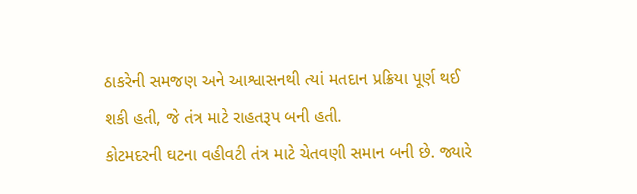ઠાકરેની સમજણ અને આશ્વાસનથી ત્યાં મતદાન પ્રક્રિયા પૂર્ણ થઈ શકી હતી, જે તંત્ર માટે રાહતરૂપ બની હતી.
કોટમદરની ઘટના વહીવટી તંત્ર માટે ચેતવણી સમાન બની છે. જ્યારે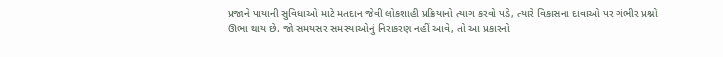પ્રજાને પાયાની સુવિધાઓ માટે મતદાન જેવી લોકશાહી પ્રક્રિયાનો ત્યાગ કરવો પડે, ત્યારે વિકાસના દાવાઓ પર ગંભીર પ્રશ્નો ઊભા થાય છે. જો સમયસર સમસ્યાઓનું નિરાકરણ નહીં આવે, તો આ પ્રકારનો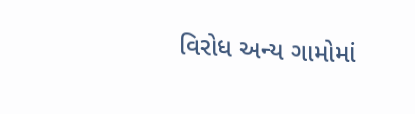વિરોધ અન્ય ગામોમાં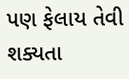પણ ફેલાય તેવી શક્યતા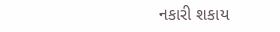નકારી શકાય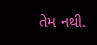તેમ નથી.